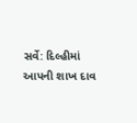સર્વે: દિલ્હીમાં આપની શાખ દાવ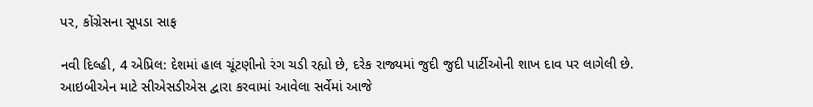પર, કોંગ્રેસના સૂપડા સાફ

નવી દિલ્હી, 4 એપ્રિલ: દેશમાં હાલ ચૂંટણીનો રંગ ચડી રહ્યો છે, દરેક રાજ્યમાં જુદી જુદી પાર્ટીઓની શાખ દાવ પર લાગેલી છે. આઇબીએન માટે સીએસડીએસ દ્વારા કરવામાં આવેલા સર્વેમાં આજે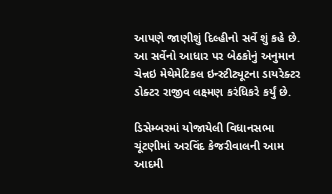આપણે જાણીશું દિલ્હીનો સર્વે શું કહે છે. આ સર્વેનો આધાર પર બેઠકોનું અનુમાન ચેન્નઇ મેથેમેટિકલ ઇન્સ્ટીટ્યૂટના ડાયરેક્ટર ડોક્ટર રાજીવ લક્ષ્મણ કરંધિકરે કર્યું છે.

ડિસેમ્બરમાં યોજાયેલી વિધાનસભા ચૂંટણીમાં અરવિંદ કેજરીવાલની આમ આદમી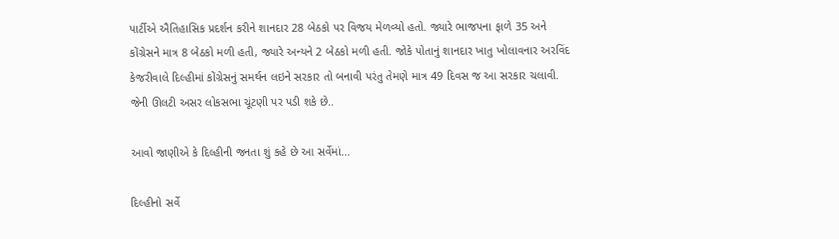પાર્ટીએ ઐતિહાસિક પ્રદર્શન કરીને શાનદાર 28 બેઠકો પર વિજય મેળવ્યો હતો. જ્યારે ભાજપના ફાળે 35 અને કોંગ્રેસને માત્ર 8 બેઠકો મળી હતી, જ્યારે અન્યને 2 બેઠકો મળી હતી. જોકે પોતાનું શાનદાર ખાતુ ખોલાવનાર અરવિંદ કેજરીવાલે દિલ્હીમાં કોંગ્રેસનું સમર્થન લઇને સરકાર તો બનાવી પરંતુ તેમણે માત્ર 49 દિવસ જ આ સરકાર ચલાવી. જેની ઊલટી અસર લોકસભા ચૂંટણી પર પડી શકે છે..

આવો જાણીએ કે દિલ્હીની જનતા શું કહે છે આ સર્વેમાં...

દિલ્હીનો સર્વે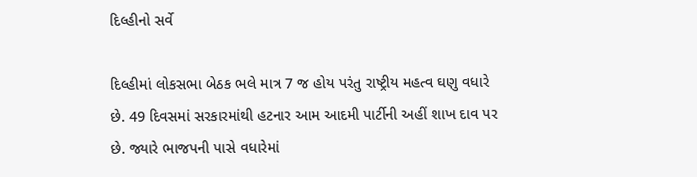દિલ્હીનો સર્વે

દિલ્હીમાં લોકસભા બેઠક ભલે માત્ર 7 જ હોય પરંતુ રાષ્ટ્રીય મહત્વ ઘણુ વધારે છે. 49 દિવસમાં સરકારમાંથી હટનાર આમ આદમી પાર્ટીની અહીં શાખ દાવ પર છે. જ્યારે ભાજપની પાસે વધારેમાં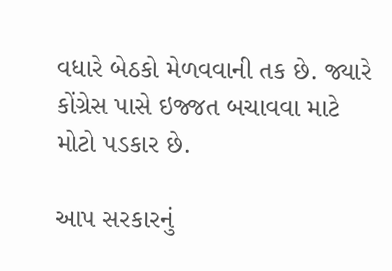વધારે બેઠકો મેળવવાની તક છે. જ્યારે કોંગ્રેસ પાસે ઇજ્જત બચાવવા માટે મોટો પડકાર છે.

આપ સરકારનું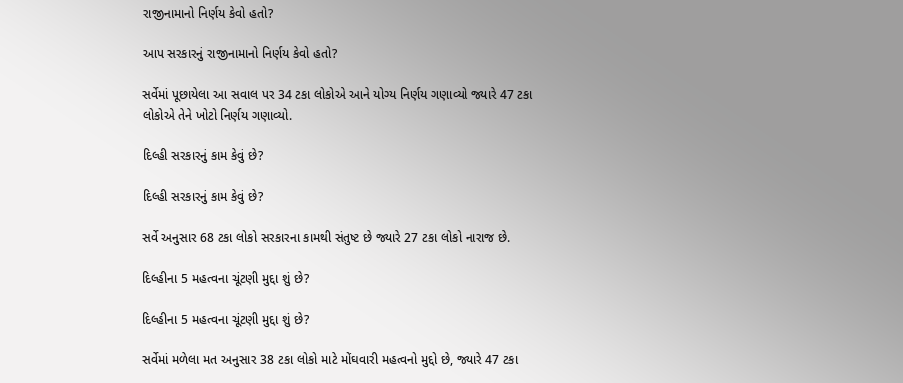રાજીનામાનો નિર્ણય કેવો હતો?

આપ સરકારનું રાજીનામાનો નિર્ણય કેવો હતો?

સર્વેમાં પૂછાયેલા આ સવાલ પર 34 ટકા લોકોએ આને યોગ્ય નિર્ણય ગણાવ્યો જ્યારે 47 ટકા લોકોએ તેને ખોટો નિર્ણય ગણાવ્યો.

દિલ્હી સરકારનું કામ કેવું છે?

દિલ્હી સરકારનું કામ કેવું છે?

સર્વે અનુસાર 68 ટકા લોકો સરકારના કામથી સંતુષ્ટ છે જ્યારે 27 ટકા લોકો નારાજ છે.

દિલ્હીના 5 મહત્વના ચૂંટણી મુદ્દા શું છે?

દિલ્હીના 5 મહત્વના ચૂંટણી મુદ્દા શું છે?

સર્વેમાં મળેલા મત અનુસાર 38 ટકા લોકો માટે મોંઘવારી મહત્વનો મુદ્દો છે, જ્યારે 47 ટકા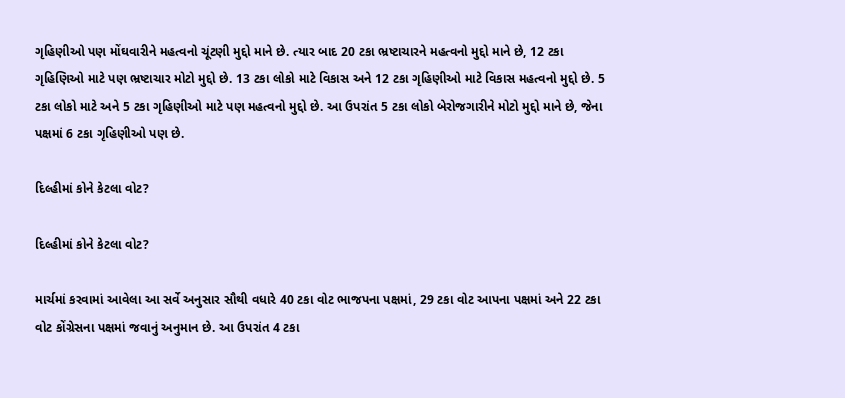ગૃહિણીઓ પણ મોંઘવારીને મહત્વનો ચૂંટણી મુદ્દો માને છે. ત્યાર બાદ 20 ટકા ભ્રષ્ટાચારને મહત્વનો મુદ્દો માને છે, 12 ટકા ગૃહિણિઓ માટે પણ ભ્રષ્ટાચાર મોટો મુદ્દો છે. 13 ટકા લોકો માટે વિકાસ અને 12 ટકા ગૃહિણીઓ માટે વિકાસ મહત્વનો મુદ્દો છે. 5 ટકા લોકો માટે અને 5 ટકા ગૃહિણીઓ માટે પણ મહત્વનો મુદ્દો છે. આ ઉપરાંત 5 ટકા લોકો બેરોજગારીને મોટો મુદ્દો માને છે, જેના પક્ષમાં 6 ટકા ગૃહિણીઓ પણ છે.

દિલ્હીમાં કોને કેટલા વોટ?

દિલ્હીમાં કોને કેટલા વોટ?

માર્ચમાં કરવામાં આવેલા આ સર્વે અનુસાર સૌથી વધારે 40 ટકા વોટ ભાજપના પક્ષમાં, 29 ટકા વોટ આપના પક્ષમાં અને 22 ટકા વોટ કોંગ્રેસના પક્ષમાં જવાનું અનુમાન છે. આ ઉપરાંત 4 ટકા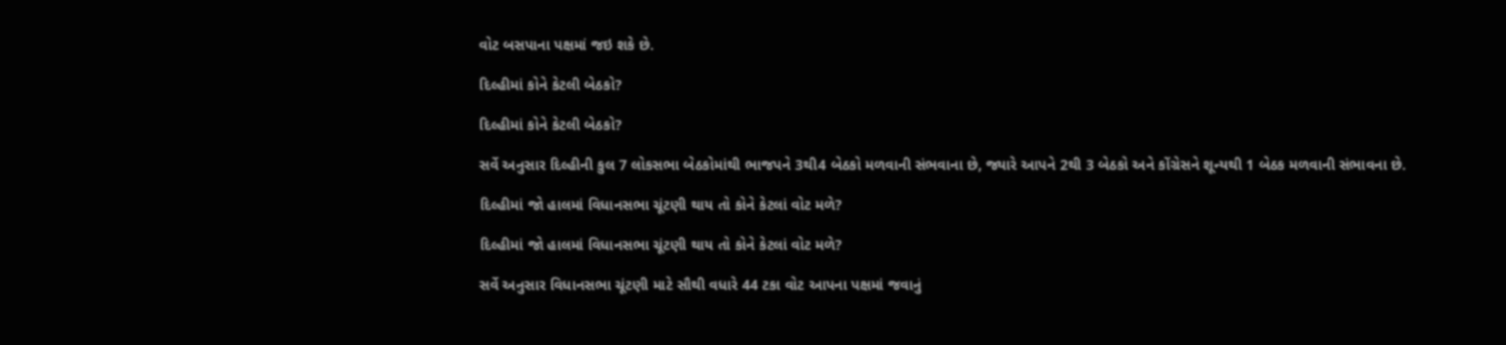વોટ બસપાના પક્ષમાં જઇ શકે છે.

દિલ્હીમાં કોને કેટલી બેઠકો?

દિલ્હીમાં કોને કેટલી બેઠકો?

સર્વે અનુસાર દિલ્હીની કુલ 7 લોકસભા બેઠકોમાંથી ભાજપને 3થી4 બેઠકો મળવાની સંભવાના છે, જ્યારે આપને 2થી 3 બેઠકો અને કોંગ્રેસને શૂન્યથી 1 બેઠક મળવાની સંભાવના છે.

દિલ્હીમાં જો હાલમાં વિધાનસભા ચૂંટણી થાય તો કોને કેટલાં વોટ મળે?

દિલ્હીમાં જો હાલમાં વિધાનસભા ચૂંટણી થાય તો કોને કેટલાં વોટ મળે?

સર્વે અનુસાર વિધાનસભા ચૂંટણી માટે સૌથી વધારે 44 ટકા વોટ આપના પક્ષમાં જવાનું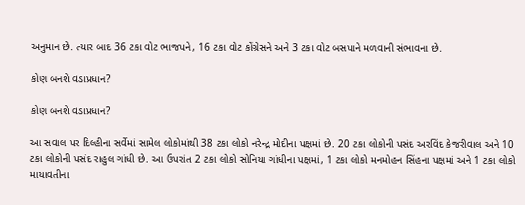અનુમાન છે. ત્યાર બાદ 36 ટકા વોટ ભાજપને, 16 ટકા વોટ કોંગ્રેસને અને 3 ટકા વોટ બસપાને મળવાની સંભાવના છે.

કોણ બનશે વડાપ્રધાન?

કોણ બનશે વડાપ્રધાન?

આ સવાલ પર દિલ્હીના સર્વેમાં સામેલ લોકોમાંથી 38 ટકા લોકો નરેન્દ્ર મોદીના પક્ષમાં છે. 20 ટકા લોકોની પસંદ અરવિંદ કેજરીવાલ અને 10 ટકા લોકોની પસંદ રાહુલ ગાંધી છે. આ ઉપરાંત 2 ટકા લોકો સોનિયા ગાંધીના પક્ષમાં, 1 ટકા લોકો મનમોહન સિંહના પક્ષમાં અને 1 ટકા લોકો માયાવતીના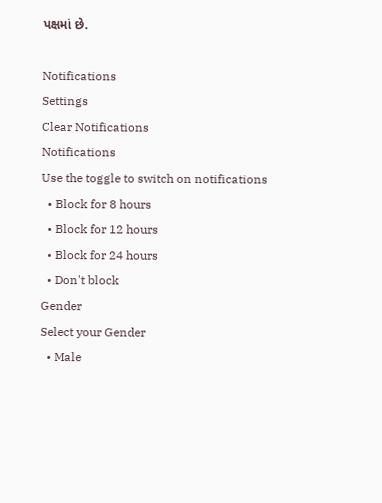પક્ષમાં છે.

Notifications
Settings
Clear Notifications
Notifications
Use the toggle to switch on notifications
  • Block for 8 hours
  • Block for 12 hours
  • Block for 24 hours
  • Don't block
Gender
Select your Gender
  • Male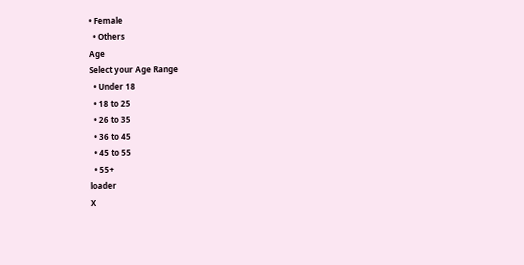• Female
  • Others
Age
Select your Age Range
  • Under 18
  • 18 to 25
  • 26 to 35
  • 36 to 45
  • 45 to 55
  • 55+
loader
X